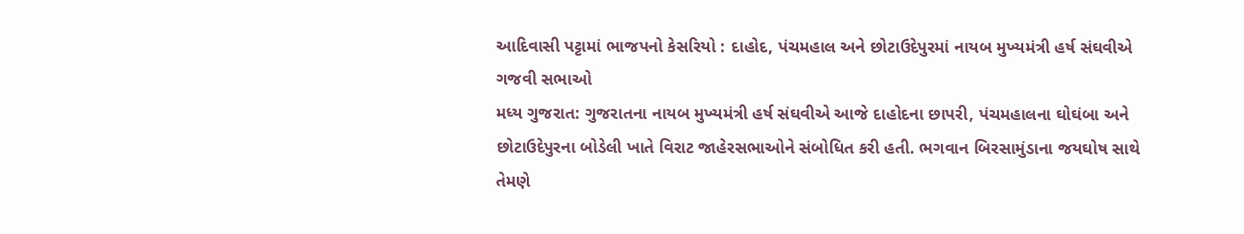આદિવાસી પટ્ટામાં ભાજપનો કેસરિયો : દાહોદ, પંચમહાલ અને છોટાઉદેપુરમાં નાયબ મુખ્યમંત્રી હર્ષ સંઘવીએ ગજવી સભાઓ
મધ્ય ગુજરાત: ગુજરાતના નાયબ મુખ્યમંત્રી હર્ષ સંઘવીએ આજે દાહોદના છાપરી, પંચમહાલના ઘોઘંબા અને છોટાઉદેપુરના બોડેલી ખાતે વિરાટ જાહેરસભાઓને સંબોધિત કરી હતી. ભગવાન બિરસામુંડાના જયઘોષ સાથે તેમણે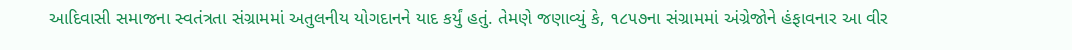આદિવાસી સમાજના સ્વતંત્રતા સંગ્રામમાં અતુલનીય યોગદાનને યાદ કર્યું હતું. તેમણે જણાવ્યું કે, ૧૮૫૭ના સંગ્રામમાં અંગ્રેજોને હંફાવનાર આ વીર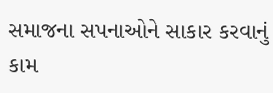સમાજના સપનાઓને સાકાર કરવાનું કામ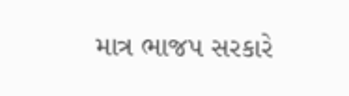માત્ર ભાજપ સરકારે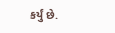કર્યું છે.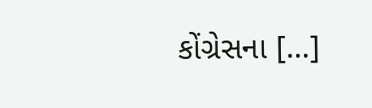કોંગ્રેસના […]